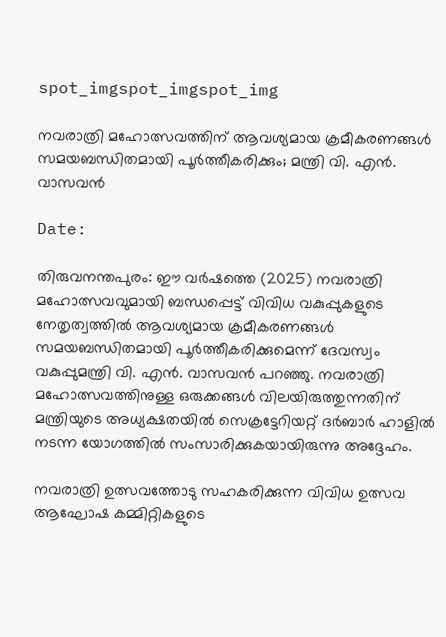spot_imgspot_imgspot_img

നവരാത്രി മഹോത്സവത്തിന് ആവശ്യമായ ക്രമീകരണങ്ങൾ സമയബന്ധിതമായി പൂർത്തീകരിക്കും; മന്ത്രി വി. എൻ. വാസവൻ

Date:

തിരുവനന്തപുരം: ഈ വർഷത്തെ (2025) നവരാത്രി മഹോത്സവവുമായി ബന്ധപ്പെട്ട് വിവിധ വകുപ്പുകളുടെ നേതൃത്വത്തിൽ ആവശ്യമായ ക്രമീകരണങ്ങൾ സമയബന്ധിതമായി പൂർത്തീകരിക്കുമെന്ന് ദേവസ്വം വകുപ്പുമന്ത്രി വി. എൻ. വാസവൻ പറഞ്ഞു. നവരാത്രി മഹോത്സവത്തിനുള്ള ഒരുക്കങ്ങൾ വിലയിരുത്തുന്നതിന് മന്ത്രിയുടെ അധ്യക്ഷതയിൽ സെക്രട്ടേറിയറ്റ് ദർബാർ ഹാളിൽ നടന്ന യോഗത്തിൽ സംസാരിക്കുകയായിരുന്നു അദ്ദേഹം.

നവരാത്രി ഉത്സവത്തോടു സഹകരിക്കുന്ന വിവിധ ഉത്സവ ആഘോഷ കമ്മിറ്റികളുടെ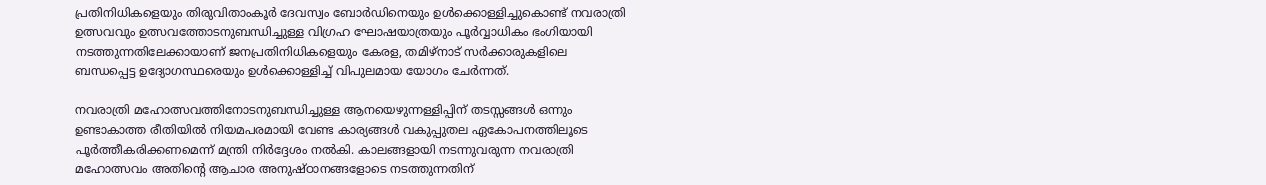പ്രതിനിധികളെയും തിരുവിതാംകൂർ ദേവസ്വം ബോർഡിനെയും ഉൾക്കൊള്ളിച്ചുകൊണ്ട് നവരാത്രി ഉത്സവവും ഉത്സവത്തോടനുബന്ധിച്ചുള്ള വിഗ്രഹ ഘോഷയാത്രയും പൂർവ്വാധികം ഭംഗിയായി നടത്തുന്നതിലേക്കായാണ് ജനപ്രതിനിധികളെയും കേരള, തമിഴ്‌നാട് സർക്കാരുകളിലെ ബന്ധപ്പെട്ട ഉദ്യോഗസ്ഥരെയും ഉൾക്കൊള്ളിച്ച് വിപുലമായ യോഗം ചേർന്നത്.

നവരാത്രി മഹോത്സവത്തിനോടനുബന്ധിച്ചുള്ള ആനയെഴുന്നള്ളിപ്പിന് തടസ്സങ്ങൾ ഒന്നും ഉണ്ടാകാത്ത രീതിയിൽ നിയമപരമായി വേണ്ട കാര്യങ്ങൾ വകുപ്പുതല ഏകോപനത്തിലൂടെ പൂർത്തീകരിക്കണമെന്ന് മന്ത്രി നിർദ്ദേശം നൽകി. കാലങ്ങളായി നടന്നുവരുന്ന നവരാത്രി മഹോത്സവം അതിന്റെ ആചാര അനുഷ്ഠാനങ്ങളോടെ നടത്തുന്നതിന്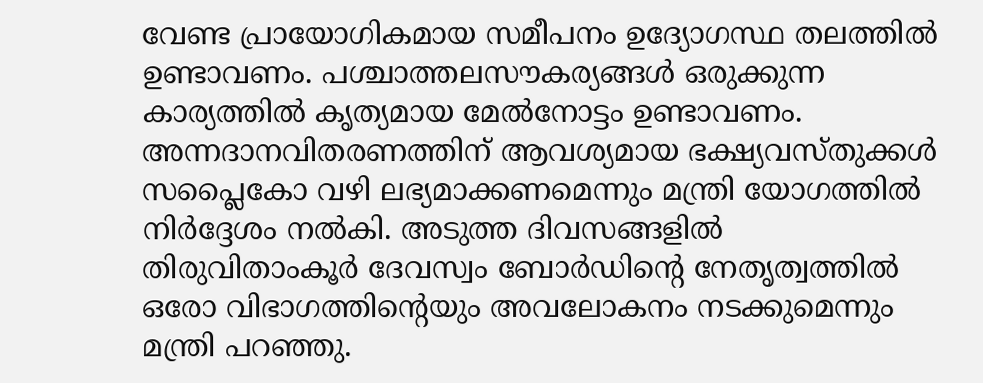വേണ്ട പ്രായോഗികമായ സമീപനം ഉദ്യോഗസ്ഥ തലത്തിൽ ഉണ്ടാവണം. പശ്ചാത്തലസൗകര്യങ്ങൾ ഒരുക്കുന്ന കാര്യത്തിൽ കൃത്യമായ മേൽനോട്ടം ഉണ്ടാവണം. അന്നദാനവിതരണത്തിന് ആവശ്യമായ ഭക്ഷ്യവസ്തുക്കൾ സപ്ലൈകോ വഴി ലഭ്യമാക്കണമെന്നും മന്ത്രി യോഗത്തിൽ നിർദ്ദേശം നൽകി. അടുത്ത ദിവസങ്ങളിൽ തിരുവിതാംകൂർ ദേവസ്വം ബോർഡിന്റെ നേതൃത്വത്തിൽ ഒരോ വിഭാഗത്തിന്റെയും അവലോകനം നടക്കുമെന്നും മന്ത്രി പറഞ്ഞു.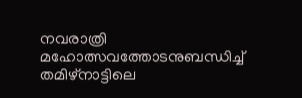നവരാത്രി മഹോത്സവത്തോടനുബന്ധിച്ച് തമിഴ്നാട്ടിലെ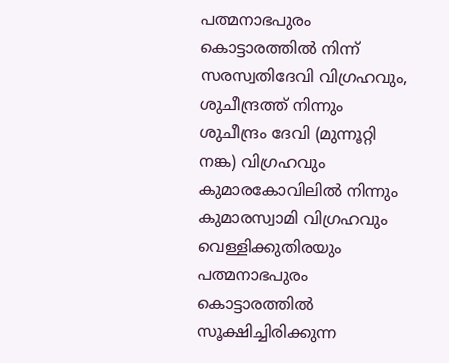പത്മനാഭപുരം കൊട്ടാരത്തിൽ നിന്ന് സരസ്വതിദേവി വിഗ്രഹവും, ശുചീന്ദ്രത്ത് നിന്നും ശുചീന്ദ്രം ദേവി (മുന്നൂറ്റി നങ്ക) വിഗ്രഹവും കുമാരകോവിലിൽ നിന്നും കുമാരസ്വാമി വിഗ്രഹവും വെള്ളിക്കുതിരയും പത്മനാഭപുരം കൊട്ടാരത്തിൽ സൂക്ഷിച്ചിരിക്കുന്ന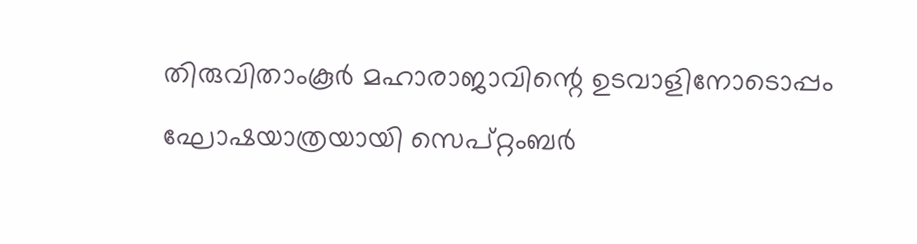തിരുവിതാംകൂർ മഹാരാജാവിന്റെ ഉടവാളിനോടൊപ്പം ഘോഷയാത്രയായി സെപ്റ്റംബർ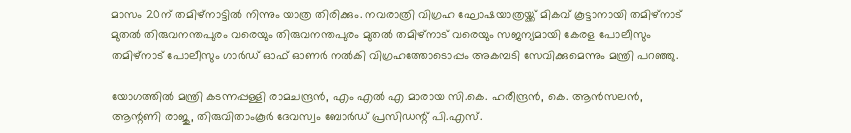മാസം 20ന് തമിഴ്നാട്ടിൽ നിന്നും യാത്ര തിരിക്കും. നവരാത്രി വിഗ്രഹ ഘോഷയാത്രയ്ക്ക് മികവ് കൂട്ടാനായി തമിഴ്‌നാട് മുതൽ തിരുവനന്തപുരം വരെയും തിരുവനന്തപുരം മുതൽ തമിഴ്‌നാട് വരെയും സജന്യമായി കേരള പോലീസും തമിഴ്നാട് പോലീസും ഗാർഡ് ഓഫ് ഓണർ നൽകി വിഗ്രഹത്തോടൊപ്പം അകമ്പടി സേവിക്കുമെന്നും മന്ത്രി പറഞ്ഞു.

യോഗത്തിൽ മന്ത്രി കടന്നപ്പള്ളി രാമചന്ദ്രൻ, എം എൽ എ മാരായ സി.കെ. ഹരീന്ദ്രൻ, കെ. ആൻസലൻ, ആന്റണി രാജു, തിരുവിതാംകൂർ ദേവസ്വം ബോർഡ് പ്രസിഡന്റ് പി.എസ്.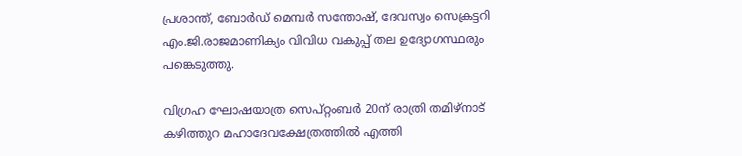പ്രശാന്ത്, ബോർഡ് മെമ്പർ സന്തോഷ്, ദേവസ്വം സെക്രട്ടറി എം.ജി.രാജമാണിക്യം വിവിധ വകുപ്പ് തല ഉദ്യോഗസ്ഥരും പങ്കെടുത്തു.

വിഗ്രഹ ഘോഷയാത്ര സെപ്റ്റംബർ 20ന് രാത്രി തമിഴ്നാട് കഴിത്തുറ മഹാദേവക്ഷേത്രത്തിൽ എത്തി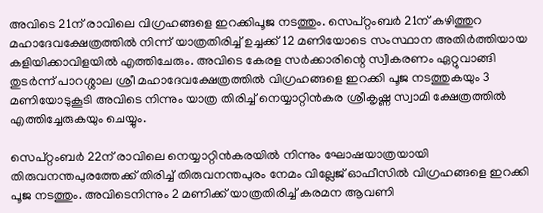അവിടെ 21ന് രാവിലെ വിഗ്രഹങ്ങളെ ഇറക്കിപൂജ നടത്തും. സെപ്റ്റംബർ 21ന് കഴിത്തുറ മഹാദേവക്ഷേത്രത്തിൽ നിന്ന് യാത്രതിരിച്ച് ഉച്ചക്ക് 12 മണിയോടെ സംസ്ഥാന അതിർത്തിയായ കളിയിക്കാവിളയിൽ എത്തിചേരും. അവിടെ കേരള സർക്കാരിന്റെ സ്വീകരണം ഏറ്റുവാങ്ങി തുടർന്ന് പാറശ്ശാല ശ്രീ മഹാദേവക്ഷേത്രത്തിൽ വിഗ്രഹങ്ങളെ ഇറക്കി പൂജ നടത്തുകയും 3 മണിയോടുകൂടി അവിടെ നിന്നും യാത്ര തിരിച്ച് നെയ്യാറ്റിൻകര ശ്രീകൃഷ്ണ സ്വാമി ക്ഷേത്രത്തിൽ എത്തിച്ചേരുകയും ചെയ്യും.

സെപ്റ്റംബർ 22ന് രാവിലെ നെയ്യാറ്റിൻകരയിൽ നിന്നും ഘോഷയാത്രയായി തിരുവനന്തപുരത്തേക്ക് തിരിച്ച് തിരുവനന്തപുരം നേമം വില്ലേജ് ഓഫീസിൽ വിഗ്രഹങ്ങളെ ഇറക്കി പൂജ നടത്തും. അവിടെനിന്നും 2 മണിക്ക് യാത്രതിരിച്ച് കരമന ആവണി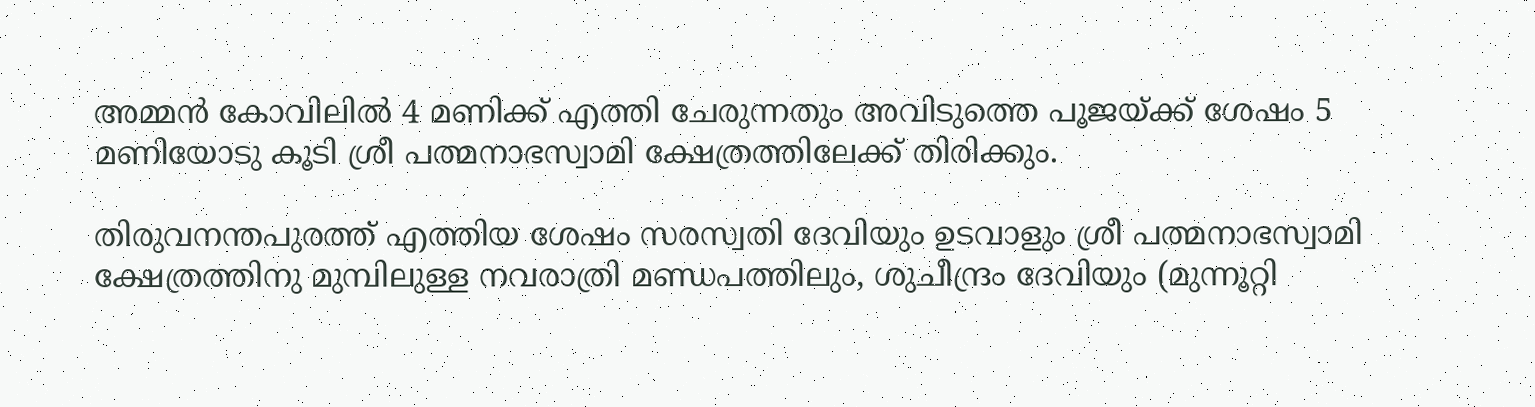അമ്മൻ കോവിലിൽ 4 മണിക്ക് എത്തി ചേരുന്നതും അവിടുത്തെ പൂജയ്ക്ക് ശേഷം 5 മണിയോടു കൂടി ശ്രീ പത്മനാഭസ്വാമി ക്ഷേത്രത്തിലേക്ക് തിരിക്കും.

തിരുവനന്തപുരത്ത് എത്തിയ ശേഷം സരസ്വതി ദേവിയും ഉടവാളും ശ്രീ പത്മനാഭസ്വാമി ക്ഷേത്രത്തിനു മുമ്പിലുള്ള നവരാത്രി മണ്ഡപത്തിലും, ശുചീന്ദ്രം ദേവിയും (മുന്നൂറ്റി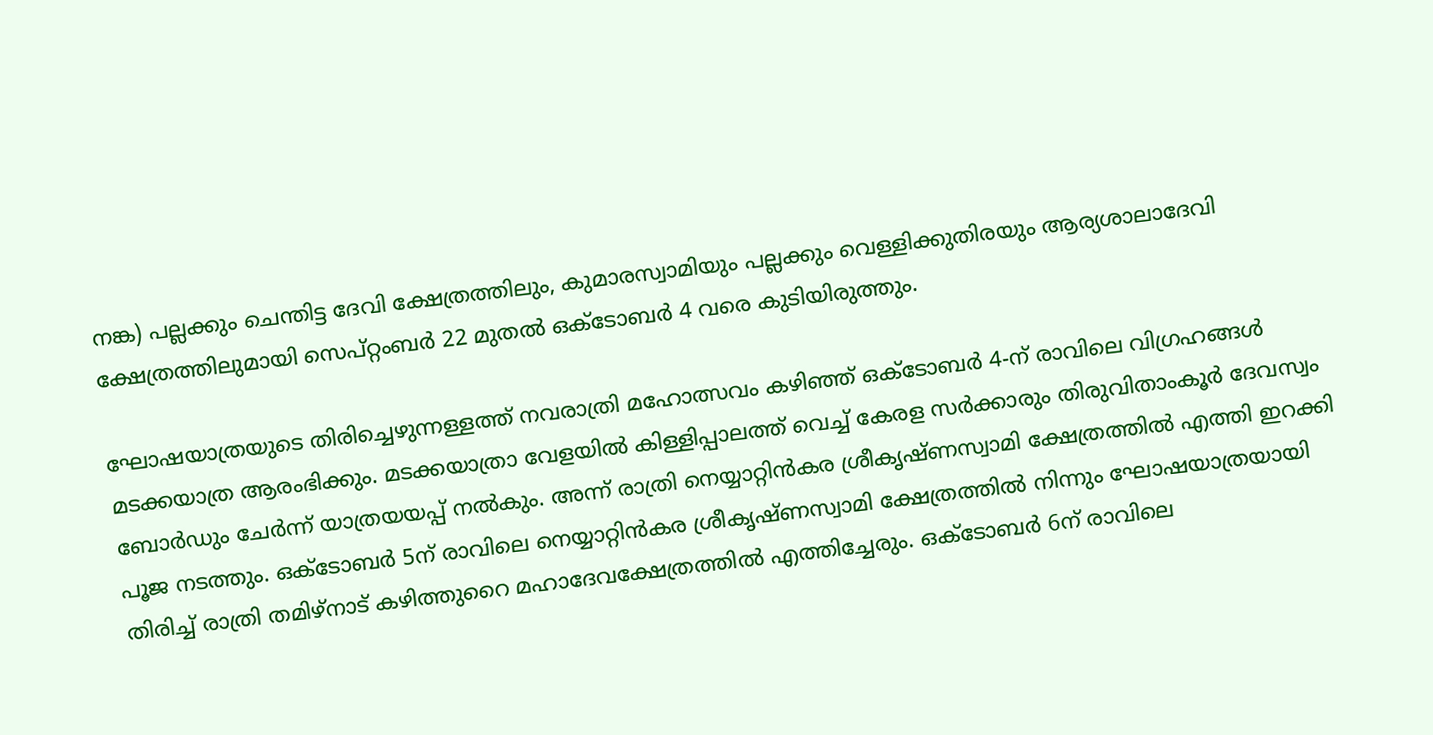നങ്ക) പല്ലക്കും ചെന്തിട്ട ദേവി ക്ഷേത്രത്തിലും, കുമാരസ്വാമിയും പല്ലക്കും വെള്ളിക്കുതിരയും ആര്യശാലാദേവി ക്ഷേത്രത്തിലുമായി സെപ്റ്റംബർ 22 മുതൽ ഒക്ടോബർ 4 വരെ കുടിയിരുത്തും.

ഘോഷയാത്രയുടെ തിരിച്ചെഴുന്നള്ളത്ത് നവരാത്രി മഹോത്സവം കഴിഞ്ഞ് ഒക്ടോബർ 4-ന് രാവിലെ വിഗ്രഹങ്ങൾ മടക്കയാത്ര ആരംഭിക്കും. മടക്കയാത്രാ വേളയിൽ കിള്ളിപ്പാലത്ത് വെച്ച് കേരള സർക്കാരും തിരുവിതാംകൂർ ദേവസ്വം ബോർഡും ചേർന്ന് യാത്രയയപ്പ് നൽകും. അന്ന് രാത്രി നെയ്യാറ്റിൻകര ശ്രീകൃഷ്ണസ്വാമി ക്ഷേത്രത്തിൽ എത്തി ഇറക്കി പൂജ നടത്തും. ഒക്ടോബർ 5ന് രാവിലെ നെയ്യാറ്റിൻകര ശ്രീകൃഷ്ണസ്വാമി ക്ഷേത്രത്തിൽ നിന്നും ഘോഷയാത്രയായി തിരിച്ച് രാത്രി തമിഴ്നാട് കഴിത്തുറൈ മഹാദേവക്ഷേത്രത്തിൽ എത്തിച്ചേരും. ഒക്ടോബർ 6ന് രാവിലെ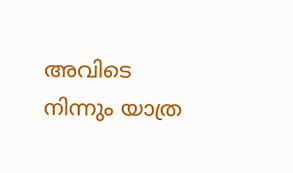അവിടെ നിന്നും യാത്ര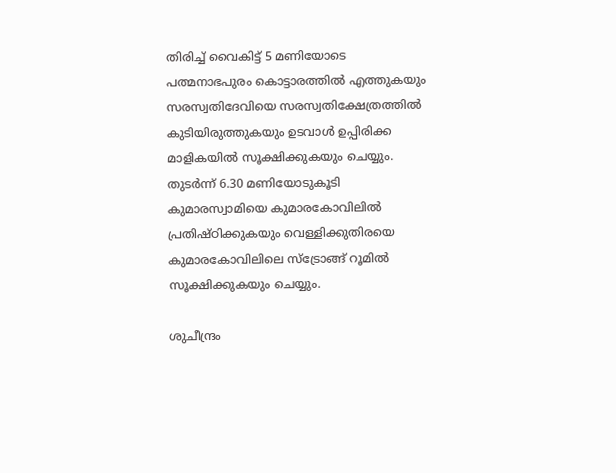തിരിച്ച് വൈകിട്ട് 5 മണിയോടെ പത്മനാഭപുരം കൊട്ടാരത്തിൽ എത്തുകയും സരസ്വതിദേവിയെ സരസ്വതിക്ഷേത്രത്തിൽ കുടിയിരുത്തുകയും ഉടവാൾ ഉപ്പിരിക്ക മാളികയിൽ സൂക്ഷിക്കുകയും ചെയ്യും. തുടർന്ന് 6.30 മണിയോടുകൂടി കുമാരസ്വാമിയെ കുമാരകോവിലിൽ പ്രതിഷ്ഠിക്കുകയും വെള്ളിക്കുതിരയെ കുമാരകോവിലിലെ സ്‌ട്രോങ്ങ് റൂമിൽ സൂക്ഷിക്കുകയും ചെയ്യും.

ശുചീന്ദ്രം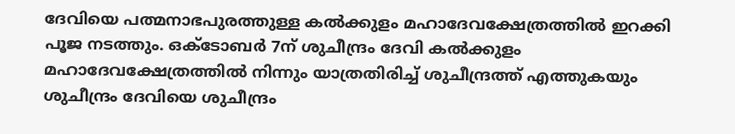ദേവിയെ പത്മനാഭപുരത്തുള്ള കൽക്കുളം മഹാദേവക്ഷേത്രത്തിൽ ഇറക്കി പൂജ നടത്തും. ഒക്ടോബർ 7ന് ശുചീന്ദ്രം ദേവി കൽക്കുളം മഹാദേവക്ഷേത്രത്തിൽ നിന്നും യാത്രതിരിച്ച് ശുചീന്ദ്രത്ത് എത്തുകയും ശുചീന്ദ്രം ദേവിയെ ശുചീന്ദ്രം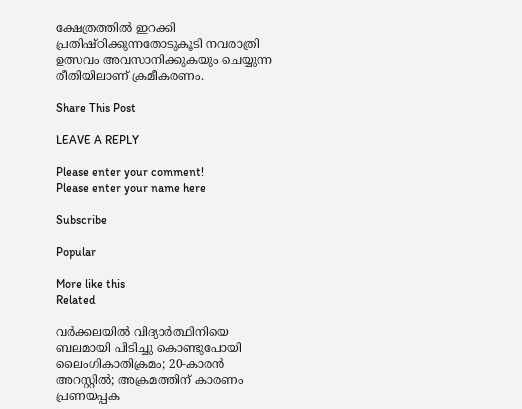ക്ഷേത്രത്തിൽ ഇറക്കി പ്രതിഷ്ഠിക്കുന്നതോടുകൂടി നവരാത്രി ഉത്സവം അവസാനിക്കുകയും ചെയ്യുന്ന രീതിയിലാണ് ക്രമീകരണം.

Share This Post

LEAVE A REPLY

Please enter your comment!
Please enter your name here

Subscribe

Popular

More like this
Related

വര്‍ക്കലയില്‍ വിദ്യാര്‍ത്ഥിനിയെ ബലമായി പിടിച്ചു കൊണ്ടുപോയി ലൈംഗികാതിക്രമം; 20-കാരന്‍ അറസ്റ്റില്‍; അക്രമത്തിന് കാരണം പ്രണയപ്പക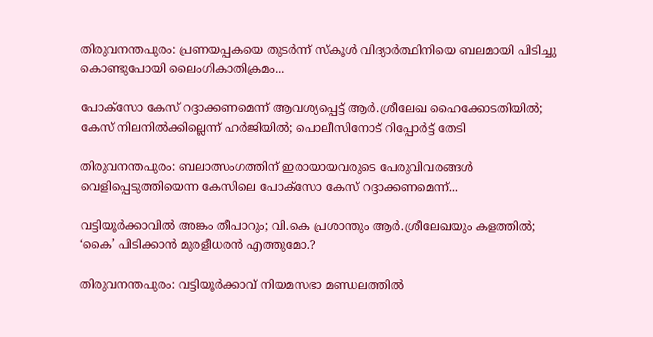തിരുവനന്തപുരം: പ്രണയപ്പകയെ തുടര്‍ന്ന് സ്‌കൂള്‍ വിദ്യാര്‍ത്ഥിനിയെ ബലമായി പിടിച്ചു കൊണ്ടുപോയി ലൈംഗികാതിക്രമം...

പോക്‌സോ കേസ് റദ്ദാക്കണമെന്ന് ആവശ്യപ്പെട്ട് ആര്‍.ശ്രീലേഖ ഹൈക്കോടതിയില്‍; കേസ് നിലനില്‍ക്കില്ലെന്ന് ഹര്‍ജിയില്‍; പൊലീസിനോട് റിപ്പോര്‍ട്ട് തേടി

തിരുവനന്തപുരം: ബലാത്സംഗത്തിന് ഇരായായവരുടെ പേരുവിവരങ്ങള്‍ വെളിപ്പെടുത്തിയെന്ന കേസിലെ പോക്‌സോ കേസ് റദ്ദാക്കണമെന്ന്...

വട്ടിയൂര്‍ക്കാവില്‍ അങ്കം തീപാറും; വി.കെ പ്രശാന്തും ആര്‍.ശ്രീലേഖയും കളത്തില്‍; ‘കൈ’ പിടിക്കാന്‍ മുരളീധരന്‍ എത്തുമോ.?

തിരുവനന്തപുരം: വട്ടിയൂര്‍ക്കാവ് നിയമസഭാ മണ്ഡലത്തില്‍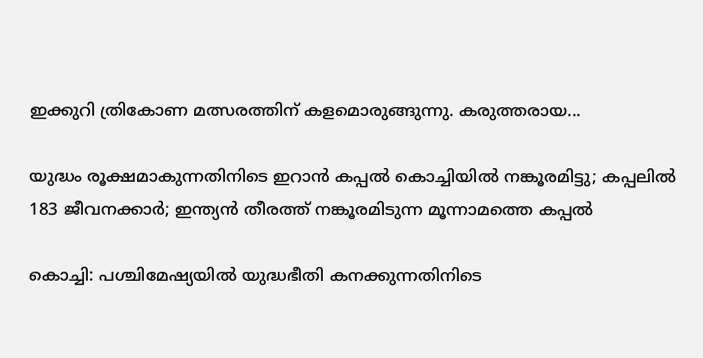ഇക്കുറി ത്രികോണ മത്സരത്തിന് കളമൊരുങ്ങുന്നു. കരുത്തരായ...

യുദ്ധം രൂക്ഷമാകുന്നതിനിടെ ഇറാന്‍ കപ്പല്‍ കൊച്ചിയില്‍ നങ്കൂരമിട്ടു; കപ്പലില്‍ 183 ജീവനക്കാര്‍; ഇന്ത്യന്‍ തീരത്ത് നങ്കൂരമിടുന്ന മൂന്നാമത്തെ കപ്പല്‍

കൊച്ചി: പശ്ചിമേഷ്യയില്‍ യുദ്ധഭീതി കനക്കുന്നതിനിടെ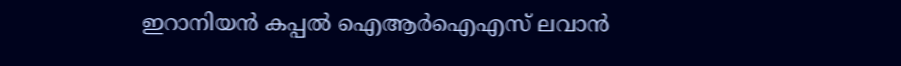ഇറാനിയന്‍ കപ്പല്‍ ഐആര്‍ഐഎസ് ലവാന്‍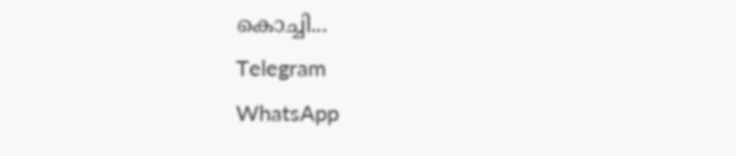കൊച്ചി...
Telegram
WhatsApp